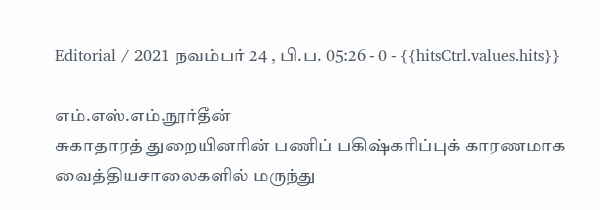Editorial / 2021 நவம்பர் 24 , பி.ப. 05:26 - 0 - {{hitsCtrl.values.hits}}

எம்.எஸ்.எம்.நூர்தீன்
சுகாதாரத் துறையினரின் பணிப் பகிஷ்கரிப்புக் காரணமாக வைத்தியசாலைகளில் மருந்து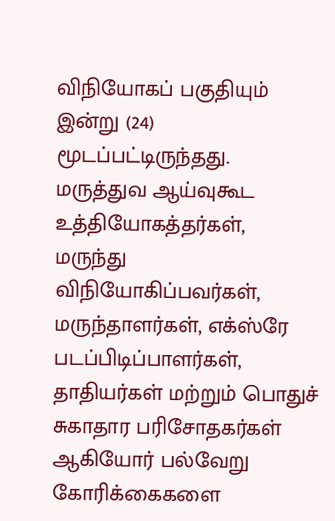விநியோகப் பகுதியும் இன்று (24) மூடப்பட்டிருந்தது.
மருத்துவ ஆய்வுகூட உத்தியோகத்தர்கள், மருந்து விநியோகிப்பவர்கள், மருந்தாளர்கள், எக்ஸ்ரே படப்பிடிப்பாளர்கள், தாதியர்கள் மற்றும் பொதுச் சுகாதார பரிசோதகர்கள் ஆகியோர் பல்வேறு கோரிக்கைகளை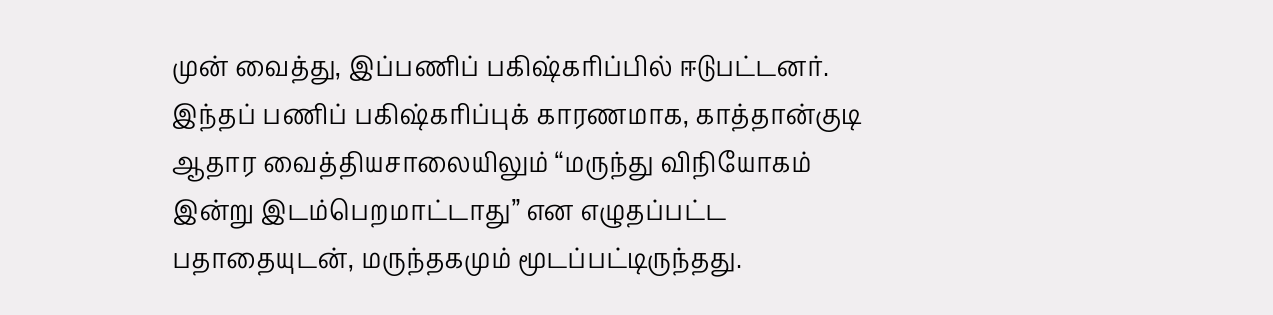முன் வைத்து, இப்பணிப் பகிஷ்கரிப்பில் ஈடுபட்டனர்.
இந்தப் பணிப் பகிஷ்கரிப்புக் காரணமாக, காத்தான்குடி ஆதார வைத்தியசாலையிலும் “மருந்து விநியோகம் இன்று இடம்பெறமாட்டாது” என எழுதப்பட்ட பதாதையுடன், மருந்தகமும் மூடப்பட்டிருந்தது.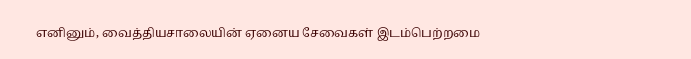எனினும், வைத்தியசாலையின் ஏனைய சேவைகள் இடம்பெற்றமை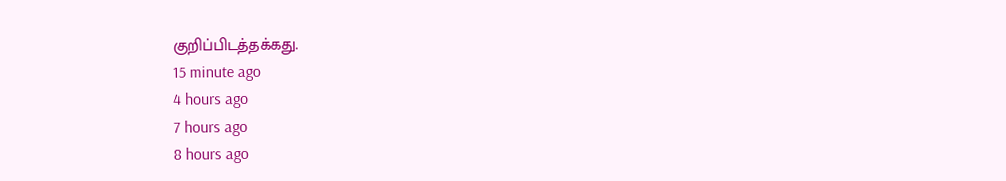குறிப்பிடத்தக்கது.
15 minute ago
4 hours ago
7 hours ago
8 hours ago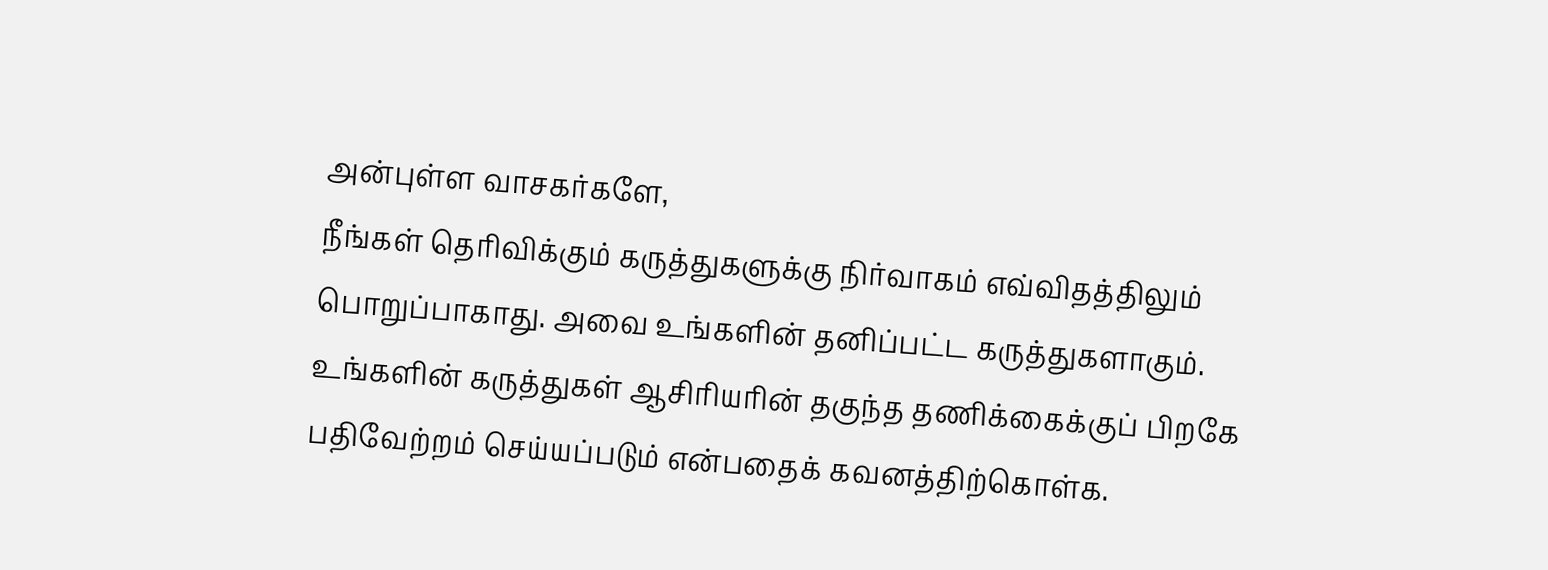அன்புள்ள வாசகர்களே,
நீங்கள் தெரிவிக்கும் கருத்துகளுக்கு நிர்வாகம் எவ்விதத்திலும் பொறுப்பாகாது. அவை உங்களின் தனிப்பட்ட கருத்துகளாகும். உங்களின் கருத்துகள் ஆசிரியரின் தகுந்த தணிக்கைக்குப் பிறகே பதிவேற்றம் செய்யப்படும் என்பதைக் கவனத்திற்கொள்க.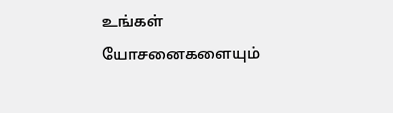உங்கள் யோசனைகளையும்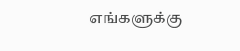எங்களுக்கு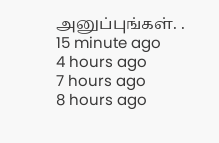அனுப்புங்கள். .
15 minute ago
4 hours ago
7 hours ago
8 hours ago